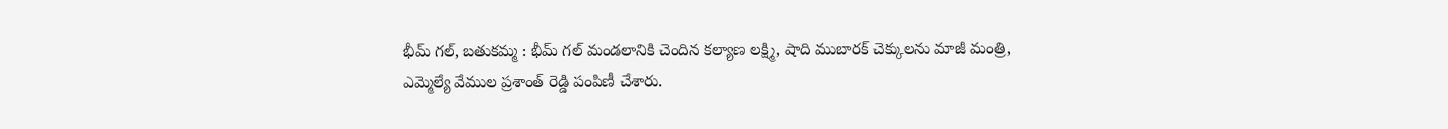భీమ్ గల్, బతుకమ్మ : భీమ్ గల్ మండలానికి చెందిన కల్యాణ లక్ష్మి, షాది ముబారక్ చెక్కులను మాజీ మంత్రి, ఎమ్మెల్యే వేముల ప్రశాంత్ రెడ్డి పంపిణీ చేశారు.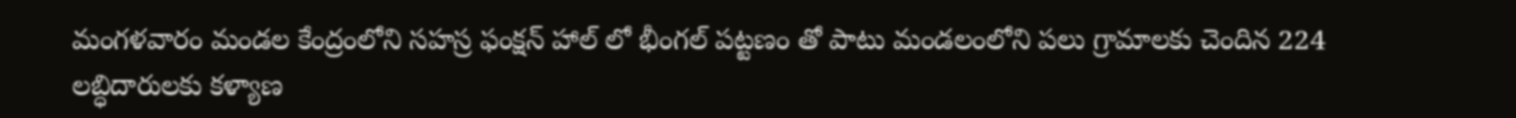మంగళవారం మండల కేంద్రంలోని సహస్ర ఫంక్షన్ హాల్ లో భీంగల్ పట్టణం తో పాటు మండలంలోని పలు గ్రామాలకు చెందిన 224 లబ్ధిదారులకు కళ్యాణ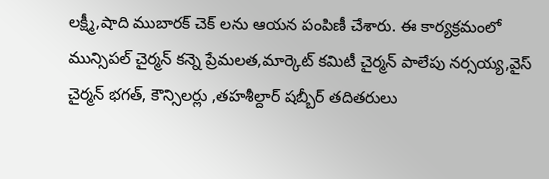లక్ష్మీ,షాది ముబారక్ చెక్ లను ఆయన పంపిణీ చేశారు. ఈ కార్యక్రమంలో మున్సిపల్ చైర్మన్ కన్నె ప్రేమలత,మార్కెట్ కమిటీ చైర్మన్ పాలేపు నర్సయ్య,వైస్ చైర్మన్ భగత్, కౌన్సిలర్లు ,తహశీల్దార్ షబ్బీర్ తదితరులు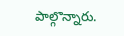పాల్గొన్నారు.